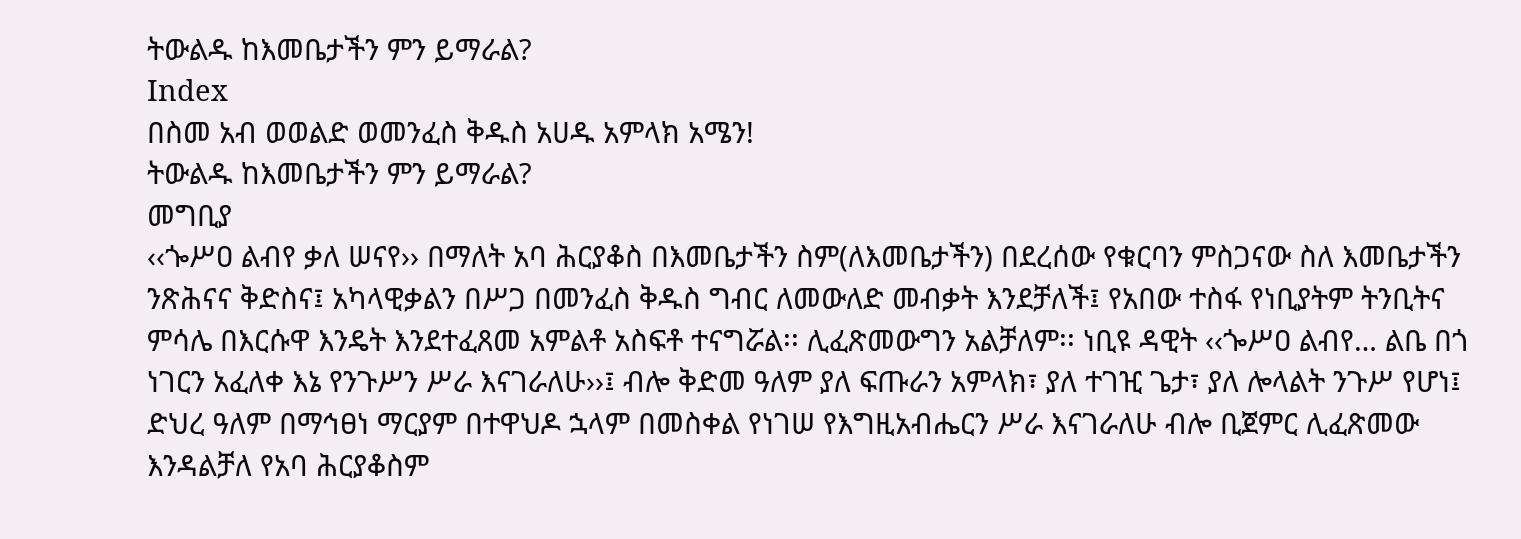ትውልዱ ከእመቤታችን ምን ይማራል?
Index
በስመ አብ ወወልድ ወመንፈስ ቅዱስ አሀዱ አምላክ አሜን!
ትውልዱ ከእመቤታችን ምን ይማራል?
መግቢያ
‹‹ጐሥዐ ልብየ ቃለ ሠናየ›› በማለት አባ ሕርያቆስ በእመቤታችን ስም(ለእመቤታችን) በደረሰው የቁርባን ምስጋናው ስለ እመቤታችን ንጽሕናና ቅድስና፤ አካላዊቃልን በሥጋ በመንፈስ ቅዱስ ግብር ለመውለድ መብቃት እንደቻለች፤ የአበው ተስፋ የነቢያትም ትንቢትና ምሳሌ በእርሱዋ እንዴት እንደተፈጸመ አምልቶ አስፍቶ ተናግሯል፡፡ ሊፈጽመውግን አልቻለም፡፡ ነቢዩ ዳዊት ‹‹ጐሥዐ ልብየ… ልቤ በጎ ነገርን አፈለቀ እኔ የንጉሥን ሥራ እናገራለሁ››፤ ብሎ ቅድመ ዓለም ያለ ፍጡራን አምላክ፣ ያለ ተገዢ ጌታ፣ ያለ ሎላልት ንጉሥ የሆነ፤ ድህረ ዓለም በማኅፀነ ማርያም በተዋህዶ ኋላም በመስቀል የነገሠ የእግዚአብሔርን ሥራ እናገራለሁ ብሎ ቢጀምር ሊፈጽመው እንዳልቻለ የአባ ሕርያቆስም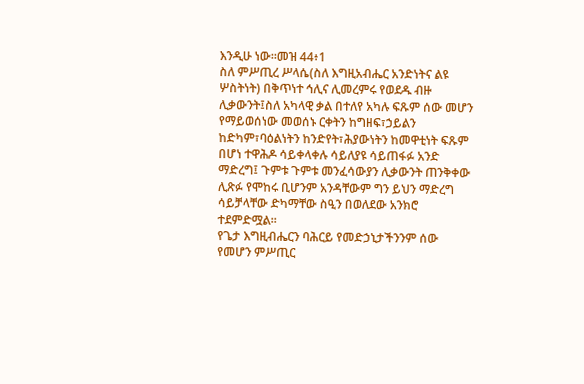እንዲሁ ነው፡፡መዝ 44፥1
ስለ ምሥጢረ ሥላሴ(ስለ እግዚአብሔር አንድነትና ልዩ ሦስትነት) በቅጥነተ ኅሊና ሊመረምሩ የወደዱ ብዙ ሊቃውንት፤ስለ አካላዊ ቃል በተለየ አካሉ ፍጹም ሰው መሆን የማይወሰነው መወሰኑ ርቀትን ከግዘፍ፣ኃይልን ከድካም፣ባዕልነትን ከንድየት፣ሕያውነትን ከመዋቲነት ፍጹም በሆነ ተዋሕዶ ሳይቀላቀሉ ሳይለያዩ ሳይጠፋፉ አንድ ማድረግ፤ ጉምቱ ጉምቱ መንፈሳውያን ሊቃውንት ጠንቅቀው ሊጽፉ የሞከሩ ቢሆንም አንዳቸውም ግን ይህን ማድረግ ሳይቻላቸው ድካማቸው ስዒን በወለደው አንክሮ ተደምድሟል፡፡
የጌታ እግዚብሔርን ባሕርይ የመድኃኒታችንንም ሰው የመሆን ምሥጢር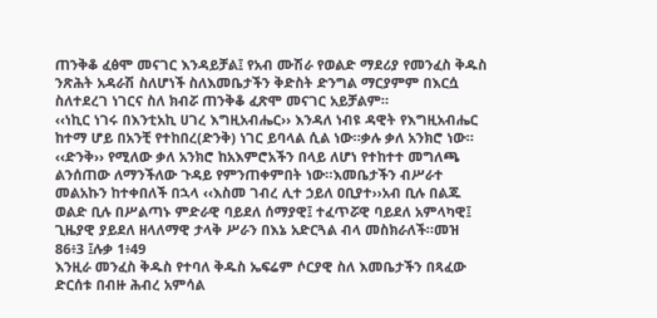ጠንቅቆ ፈፅሞ መናገር እንዳይቻል፤ የአብ ሙሽራ የወልድ ማደሪያ የመንፈስ ቅዱስ ንጽሕት አዳራሽ ስለሆነች ስለእመቤታችን ቅድስት ድንግል ማርያምም በእርሷ ስለተደረገ ነገርና ስለ ክብሯ ጠንቅቆ ፈጽሞ መናገር አይቻልም፡፡
‹‹ነኪር ነገሩ በእንቲአኪ ሀገረ እግዚአብሔር›› እንዳለ ነብዩ ዳዊት የእግዚአብሔር ከተማ ሆይ በአንቺ የተከበረ(ድንቅ) ነገር ይባላል ሲል ነው፡፡ቃሉ ቃለ አንክሮ ነው፡፡‹‹ድንቅ›› የሚለው ቃለ አንክሮ ከአእምሮአችን በላይ ለሆነ የተከተተ መግለጫ ልንሰጠው ለማንችለው ጉዳይ የምንጠቀምበት ነው፡፡እመቤታችን ብሥራተ መልአኩን ከተቀበለች በኋላ ‹‹እስመ ገብረ ሊተ ኃይለ ዐቢያተ››አብ ቢሉ በልጁ ወልድ ቢሉ በሥልጣኑ ምድራዊ ባይደለ ሰማያዊ፤ ተፈጥሯዊ ባይደለ አምላካዊ፤ ጊዜያዊ ያይደለ ዘላለማዊ ታላቅ ሥራን በእኔ አድርጓል ብላ መስክራለች፡፡መዝ 86፥3 ፤ሉቃ 1፥49
እንዚራ መንፈስ ቅዱስ የተባለ ቅዱስ ኤፍሬም ሶርያዊ ስለ እመቤታችን በጻፈው ድርሰቱ በብዙ ሕብረ አምሳል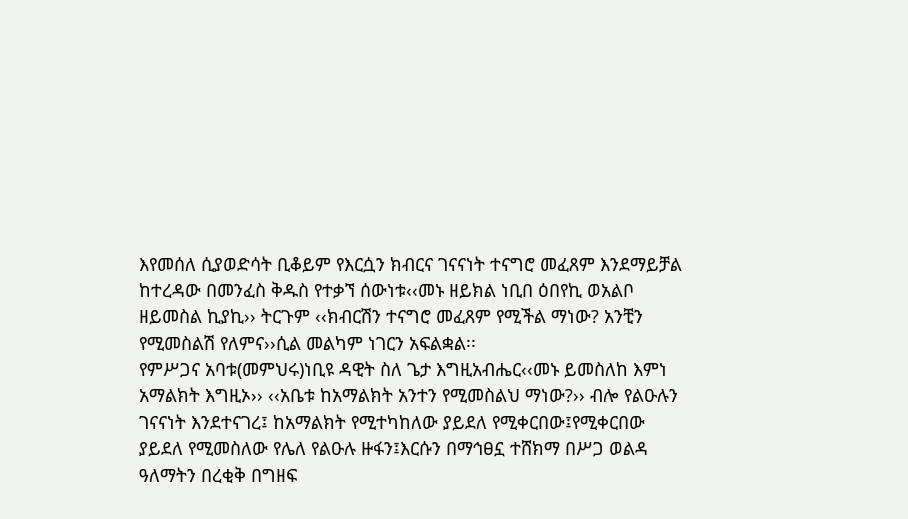እየመሰለ ሲያወድሳት ቢቆይም የእርሷን ክብርና ገናናነት ተናግሮ መፈጸም እንደማይቻል ከተረዳው በመንፈስ ቅዱስ የተቃኘ ሰውነቱ‹‹መኑ ዘይክል ነቢበ ዕበየኪ ወአልቦ ዘይመስል ኪያኪ›› ትርጉም ‹‹ክብርሽን ተናግሮ መፈጸም የሚችል ማነው? አንቺን የሚመስልሽ የለምና››ሲል መልካም ነገርን አፍልቋል፡፡
የምሥጋና አባቱ(መምህሩ)ነቢዩ ዳዊት ስለ ጌታ እግዚአብሔር‹‹መኑ ይመስለከ እምነ አማልክት እግዚኦ›› ‹‹አቤቱ ከአማልክት አንተን የሚመስልህ ማነው?›› ብሎ የልዑሉን ገናናነት እንደተናገረ፤ ከአማልክት የሚተካከለው ያይደለ የሚቀርበው፤የሚቀርበው ያይደለ የሚመስለው የሌለ የልዑሉ ዙፋን፤እርሱን በማኅፀኗ ተሸክማ በሥጋ ወልዳ ዓለማትን በረቂቅ በግዘፍ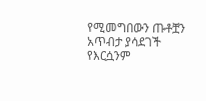የሚመግበውን ጡቶቿን አጥብታ ያሳደገች የእርሷንም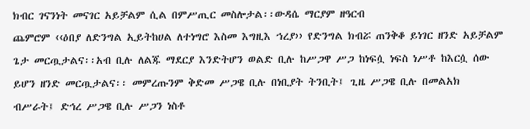ክብር ገናንነት መናገር አይቻልም ሲል በምሥጢር መስሎታል፡፡ውዳሴ ማርያም ዘዓርብ
ጨምሮም ‹‹ዕበያ ለድንግል ኢይትከሀል ለተነግሮ እስመ እግዚእ ኀረያ›› የድንግል ክብሯ ጠንቅቆ ይነገር ዘንድ አይቻልም ጌታ መርጧታልና፡፡አብ ቢሉ ለልጁ ማደርያ እንድትሆን ወልድ ቢሉ ከሥጋዋ ሥጋ ከነፍሷ ነፍስ ነሥቶ ከእርሷ ሰው ይሆን ዘንድ መርጧታልና፡፡ መምረጡንም ቅድመ ሥጋዌ ቢሉ በነቢያት ትንቢት፤ ጊዜ ሥጋዌ ቢሉ በመልአክ ብሥራት፤ ድኅረ ሥጋዌ ቢሉ ሥጋን ነስቶ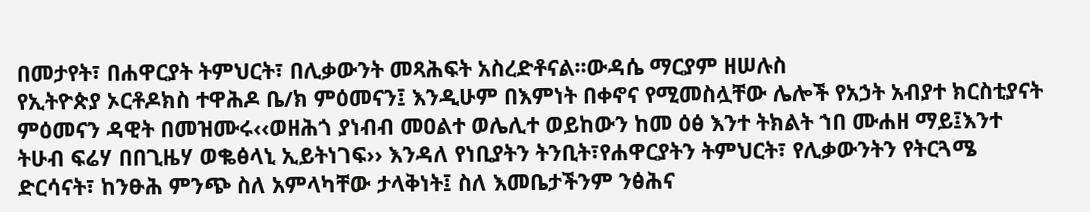በመታየት፣ በሐዋርያት ትምህርት፣ በሊቃውንት መጻሕፍት አስረድቶናል፡፡ውዳሴ ማርያም ዘሠሉስ
የኢትዮጵያ ኦርቶዶክስ ተዋሕዶ ቤ/ክ ምዕመናን፤ እንዲሁም በእምነት በቀኖና የሚመስሏቸው ሌሎች የአኃት አብያተ ክርስቲያናት ምዕመናን ዳዊት በመዝሙሩ‹‹ወዘሕጎ ያነብብ መዐልተ ወሌሊተ ወይከውን ከመ ዕፅ እንተ ትክልት ኀበ ሙሐዘ ማይ፤እንተ ትሁብ ፍሬሃ በበጊዜሃ ወቈፅላኒ ኢይትነገፍ›› እንዳለ የነቢያትን ትንቢት፣የሐዋርያትን ትምህርት፣ የሊቃውንትን የትርጓሜ ድርሳናት፣ ከንፁሕ ምንጭ ስለ አምላካቸው ታላቅነት፤ ስለ እመቤታችንም ንፅሕና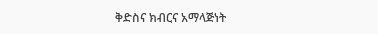ቅድስና ክብርና አማላጅነት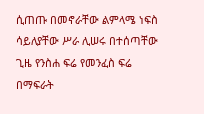ሲጠጡ በመኖራቸው ልምላሜ ነፍስ ሳይለያቸው ሥራ ሊሠሩ በተሰጣቸው ጊዜ የንስሐ ፍሬ የመንፈስ ፍሬ በማፍራት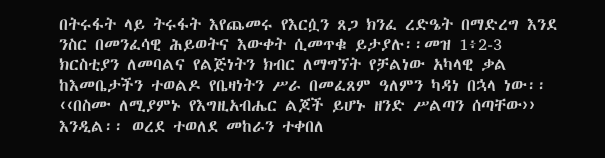በትሩፋት ላይ ትሩፋት እየጨመሩ የእርሷን ጸጋ ክንፈ ረድዔት በማድረግ እንደ ንስር በመንፈሳዊ ሕይወትና እውቀት ሲመጥቁ ይታያሉ፡፡መዝ 1፥2-3
ክርስቲያን ለመባልና የልጅነትን ክብር ለማግኘት የቻልነው አካላዊ ቃል ከእመቤታችን ተወልዶ የቤዛነትን ሥራ በመፈጸም ዓለምን ካዳነ በኋላ ነው፡፡‹‹በስሙ ለሚያምኑ የእግዚአብሔር ልጆች ይሆኑ ዘንድ ሥልጣን ሰጣቸው›› እንዲል፡፡ ወረደ ተወለደ መከራን ተቀበለ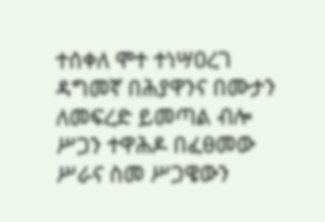ተሰቀለ ሞተ ተነሣዐረገ ዳግመኛ በሕያዋንና በሙታን ለመፍረድ ይመጣል ብሎ ሥጋን ተዋሕዶ በፈፀመው ሥራና ስመ ሥጋዌውን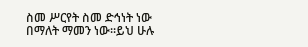ስመ ሥርየት ስመ ድኅነት ነው በማለት ማመን ነው፡፡ይህ ሁሉ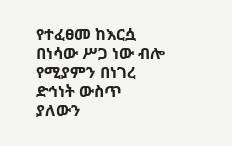የተፈፀመ ከእርሷ በነሳው ሥጋ ነው ብሎ የሚያምን በነገረ ድኅነት ውስጥ ያለውን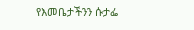የእመቤታችንን ሱታፌ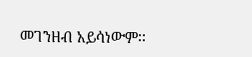መገንዘብ አይሳነውም፡፡